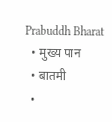Prabuddh Bharat
  • मुख्य पान
  • बातमी
  •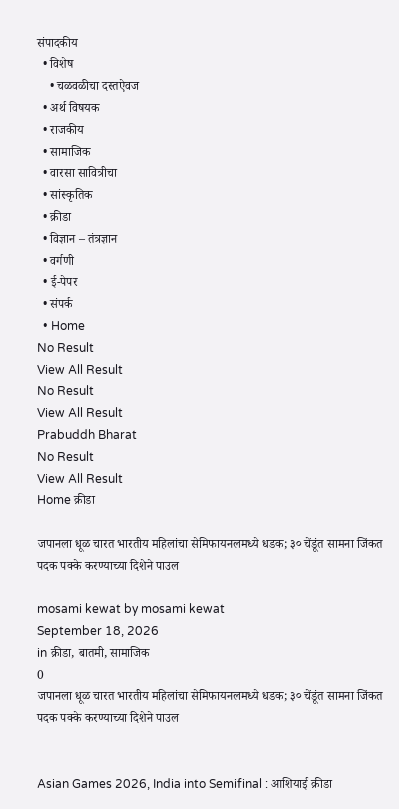संपादकीय
  • विशेष
    • चळवळीचा दस्तऐवज
  • अर्थ विषयक
  • राजकीय
  • सामाजिक
  • वारसा सावित्रीचा
  • सांस्कृतिक
  • क्रीडा
  • विज्ञान – तंत्रज्ञान
  • वर्गणी
  • ई-पेपर
  • संपर्क
  • Home
No Result
View All Result
No Result
View All Result
Prabuddh Bharat
No Result
View All Result
Home क्रीडा

जपानला धूळ चारत भारतीय महिलांचा सेमिफायनलमध्ये धडक; ३० चेंडूंत सामना जिंकत पदक पक्के करण्याच्या दिशेने पाउल

mosami kewat by mosami kewat
September 18, 2026
in क्रीडा, बातमी, सामाजिक
0
जपानला धूळ चारत भारतीय महिलांचा सेमिफायनलमध्ये धडक; ३० चेंडूंत सामना जिंकत पदक पक्के करण्याच्या दिशेने पाउल


Asian Games 2026, India into Semifinal : आशियाई क्रीडा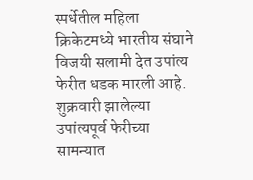स्पर्धेतील महिला क्रिकेटमध्ये भारतीय संघाने विजयी सलामी देत उपांत्य फेरीत धडक मारली आहे. शुक्रवारी झालेल्या उपांत्यपूर्व फेरीच्या सामन्यात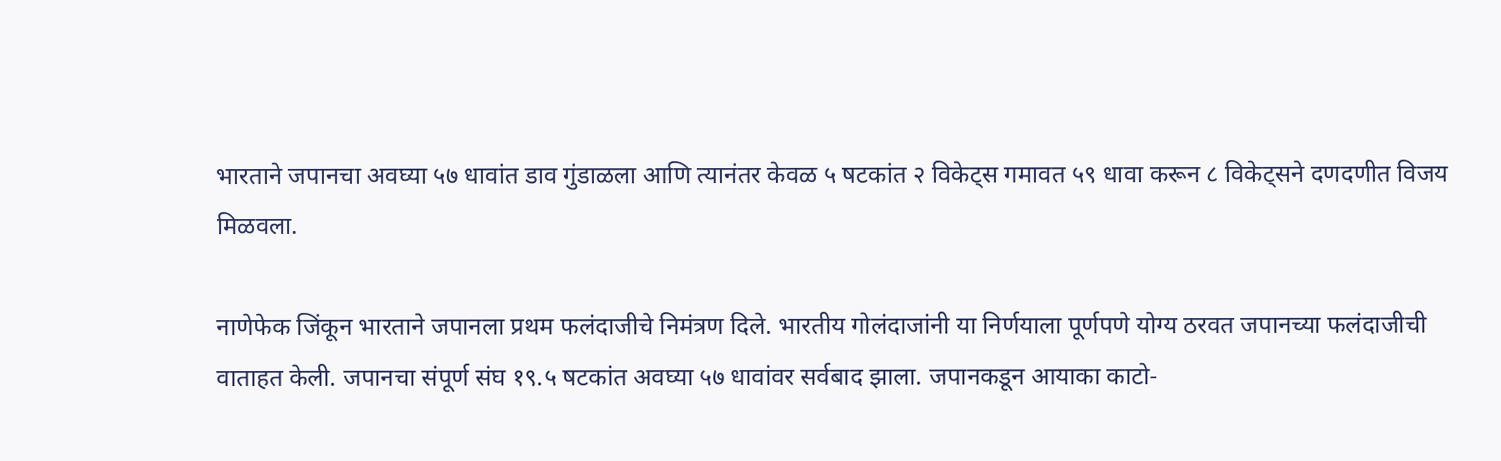भारताने जपानचा अवघ्या ५७ धावांत डाव गुंडाळला आणि त्यानंतर केवळ ५ षटकांत २ विकेट्स गमावत ५९ धावा करून ८ विकेट्सने दणदणीत विजय मिळवला.

नाणेफेक जिंकून भारताने जपानला प्रथम फलंदाजीचे निमंत्रण दिले. भारतीय गोलंदाजांनी या निर्णयाला पूर्णपणे योग्य ठरवत जपानच्या फलंदाजीची वाताहत केली. जपानचा संपूर्ण संघ १९.५ षटकांत अवघ्या ५७ धावांवर सर्वबाद झाला. जपानकडून आयाका काटो-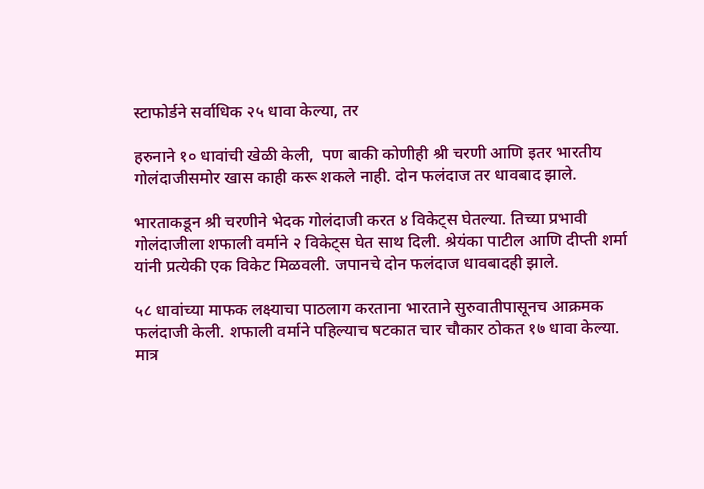स्टाफोर्डने सर्वाधिक २५ धावा केल्या, तर

हरुनाने १० धावांची खेळी केली,  पण बाकी कोणीही श्री चरणी आणि इतर भारतीय गोलंदाजीसमोर खास काही करू शकले नाही. दोन फलंदाज तर धावबाद झाले.

भारताकडून श्री चरणीने भेदक गोलंदाजी करत ४ विकेट्स घेतल्या. तिच्या प्रभावी गोलंदाजीला शफाली वर्माने २ विकेट्स घेत साथ दिली. श्रेयंका पाटील आणि दीप्ती शर्मा यांनी प्रत्येकी एक विकेट मिळवली. जपानचे दोन फलंदाज धावबादही झाले.

५८ धावांच्या माफक लक्ष्याचा पाठलाग करताना भारताने सुरुवातीपासूनच आक्रमक फलंदाजी केली. शफाली वर्माने पहिल्याच षटकात चार चौकार ठोकत १७ धावा केल्या. मात्र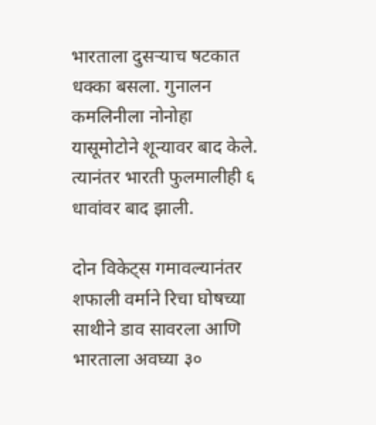भारताला दुसऱ्याच षटकात धक्का बसला. गुनालन कमलिनीला नोनोहा यासूमोटोने शून्यावर बाद केले. त्यानंतर भारती फुलमालीही ६ धावांवर बाद झाली.

दोन विकेट्स गमावल्यानंतर शफाली वर्माने रिचा घोषच्या साथीने डाव सावरला आणि भारताला अवघ्या ३०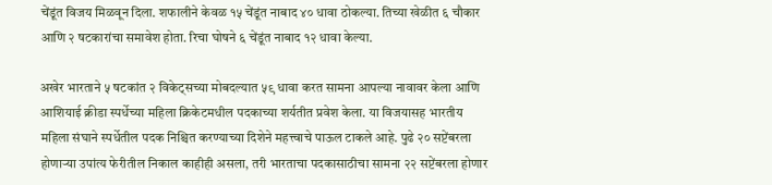चेंडूंत विजय मिळवून दिला. शफालीने केवळ १५ चेंडूंत नाबाद ४० धावा ठोकल्या. तिच्या खेळीत ६ चौकार आणि २ षटकारांचा समावेश होता. रिचा घोषने ६ चेंडूंत नाबाद १२ धावा केल्या.

अखेर भारताने ५ षटकांत २ विकेट्सच्या मोबदल्यात ५९ धावा करत सामना आपल्या नावावर केला आणि आशियाई क्रीडा स्पर्धेच्या महिला क्रिकेटमधील पदकाच्या शर्यतीत प्रवेश केला. या विजयासह भारतीय महिला संघाने स्पर्धेतील पदक निश्चित करण्याच्या दिशेने महत्त्वाचे पाऊल टाकले आहे. पुढे २० सप्टेंबरला होणाऱ्या उपांत्य फेरीतील निकाल काहीही असला, तरी भारताचा पदकासाठीचा सामना २२ सप्टेंबरला होणार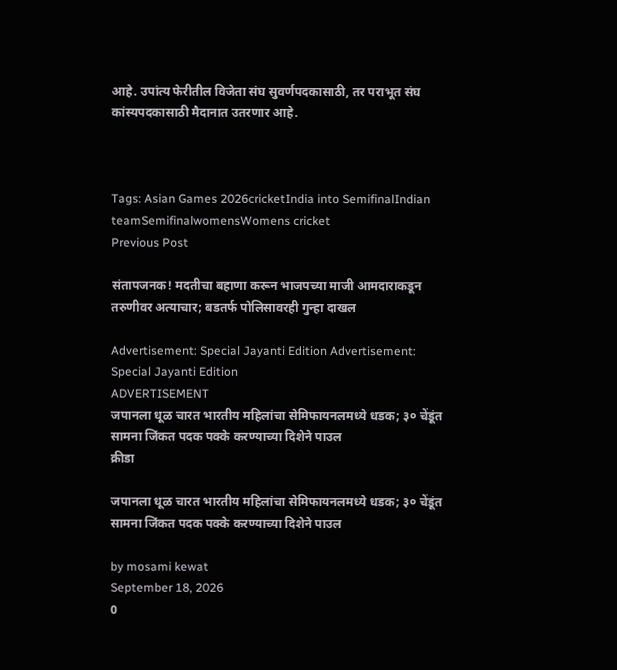आहे. उपांत्य फेरीतील विजेता संघ सुवर्णपदकासाठी, तर पराभूत संघ कांस्यपदकासाठी मैदानात उतरणार आहे.



Tags: Asian Games 2026cricketIndia into SemifinalIndian teamSemifinalwomensWomens cricket
Previous Post

संतापजनक! मदतीचा बहाणा करून भाजपच्या माजी आमदाराकडून तरुणीवर अत्याचार; बडतर्फ पोलिसावरही गुन्हा दाखल

Advertisement: Special Jayanti Edition Advertisement: Special Jayanti Edition
ADVERTISEMENT
जपानला धूळ चारत भारतीय महिलांचा सेमिफायनलमध्ये धडक; ३० चेंडूंत सामना जिंकत पदक पक्के करण्याच्या दिशेने पाउल
क्रीडा

जपानला धूळ चारत भारतीय महिलांचा सेमिफायनलमध्ये धडक; ३० चेंडूंत सामना जिंकत पदक पक्के करण्याच्या दिशेने पाउल

by mosami kewat
September 18, 2026
0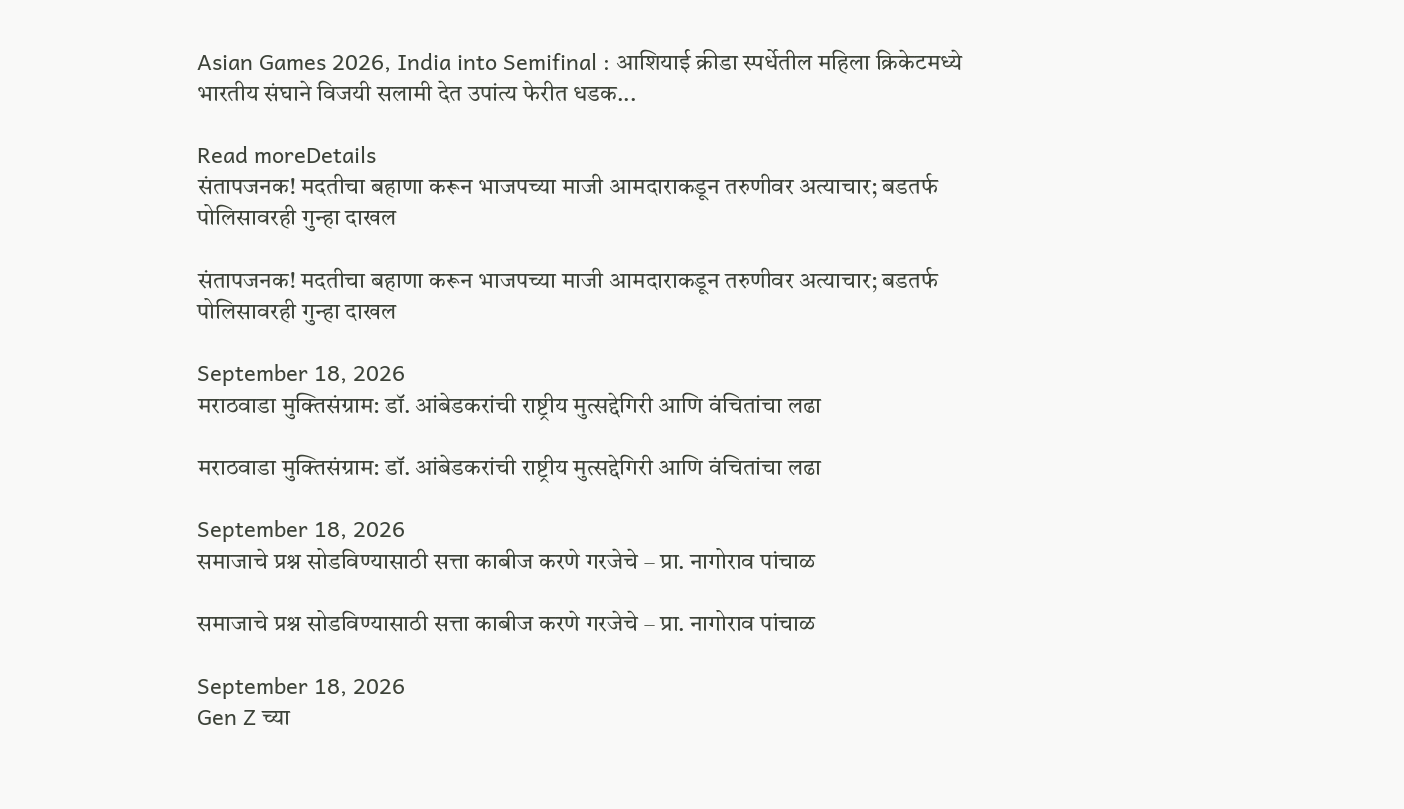Asian Games 2026, India into Semifinal : आशियाई क्रीडा स्पर्धेतील महिला क्रिकेटमध्ये भारतीय संघाने विजयी सलामी देत उपांत्य फेरीत धडक...

Read moreDetails
संतापजनक! मदतीचा बहाणा करून भाजपच्या माजी आमदाराकडून तरुणीवर अत्याचार; बडतर्फ पोलिसावरही गुन्हा दाखल

संतापजनक! मदतीचा बहाणा करून भाजपच्या माजी आमदाराकडून तरुणीवर अत्याचार; बडतर्फ पोलिसावरही गुन्हा दाखल

September 18, 2026
मराठवाडा मुक्तिसंग्राम: डॉ. आंबेडकरांची राष्ट्रीय मुत्सद्देगिरी आणि वंचितांचा लढा

मराठवाडा मुक्तिसंग्राम: डॉ. आंबेडकरांची राष्ट्रीय मुत्सद्देगिरी आणि वंचितांचा लढा

September 18, 2026
समाजाचे प्रश्न सोडविण्यासाठी सत्ता काबीज करणे गरजेचे – प्रा. नागोराव पांचाळ

समाजाचे प्रश्न सोडविण्यासाठी सत्ता काबीज करणे गरजेचे – प्रा. नागोराव पांचाळ

September 18, 2026
Gen Z च्या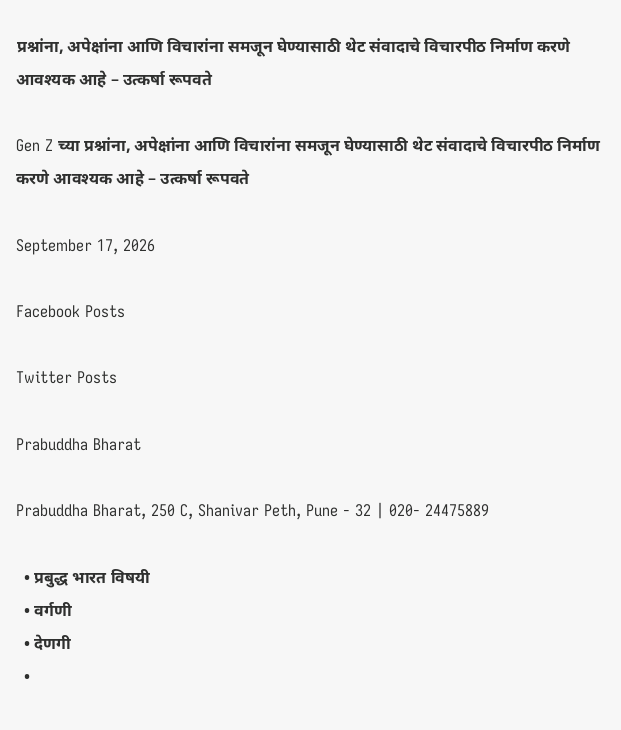प्रश्नांना, अपेक्षांना आणि विचारांना समजून घेण्यासाठी थेट संवादाचे विचारपीठ निर्माण करणे आवश्यक आहे – उत्कर्षा रूपवते

Gen Z च्या प्रश्नांना, अपेक्षांना आणि विचारांना समजून घेण्यासाठी थेट संवादाचे विचारपीठ निर्माण करणे आवश्यक आहे – उत्कर्षा रूपवते

September 17, 2026

Facebook Posts

Twitter Posts

Prabuddha Bharat

Prabuddha Bharat, 250 C, Shanivar Peth, Pune - 32 | 020- 24475889

  • प्रबुद्ध भारत विषयी
  • वर्गणी
  • देणगी
  •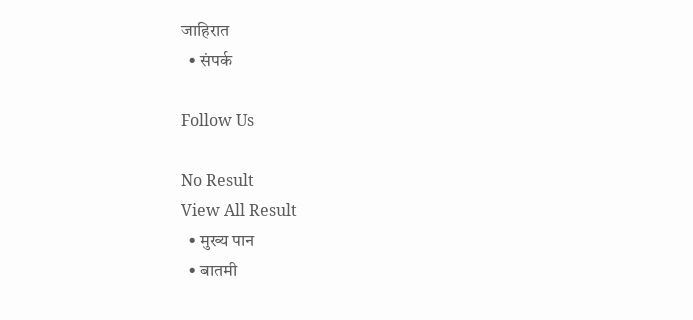जाहिरात
  • संपर्क

Follow Us

No Result
View All Result
  • मुख्य पान
  • बातमी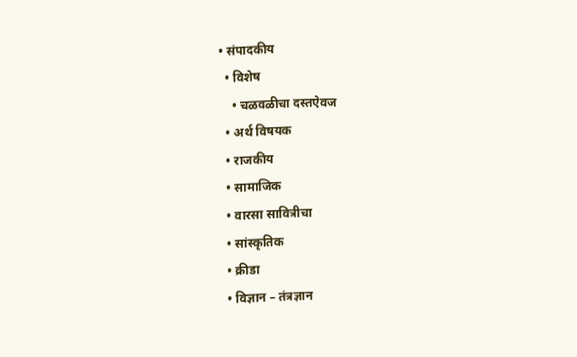• संपादकीय
  • विशेष
    • चळवळीचा दस्तऐवज
  • अर्थ विषयक
  • राजकीय
  • सामाजिक
  • वारसा सावित्रीचा
  • सांस्कृतिक
  • क्रीडा
  • विज्ञान – तंत्रज्ञान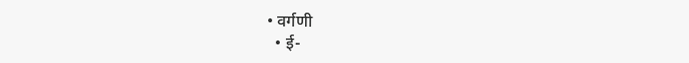• वर्गणी
  • ई-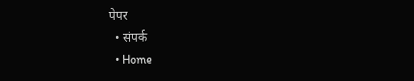पेपर
  • संपर्क
  • Home